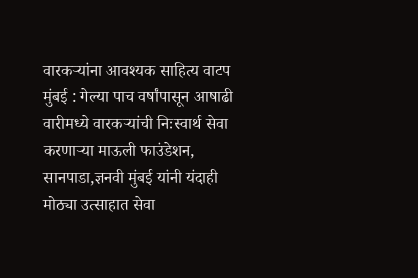वारकऱ्यांना आवश्यक साहित्य वाटप
मुंबई : गेल्या पाच वर्षांपासून आषाढी वारीमध्ये वारकऱ्यांची निःस्वार्थ सेवा करणाऱ्या माऊली फाउंडेशन, सानपाडा,ज्ञनवी मुंबई यांनी यंदाही मोठ्या उत्साहात सेवा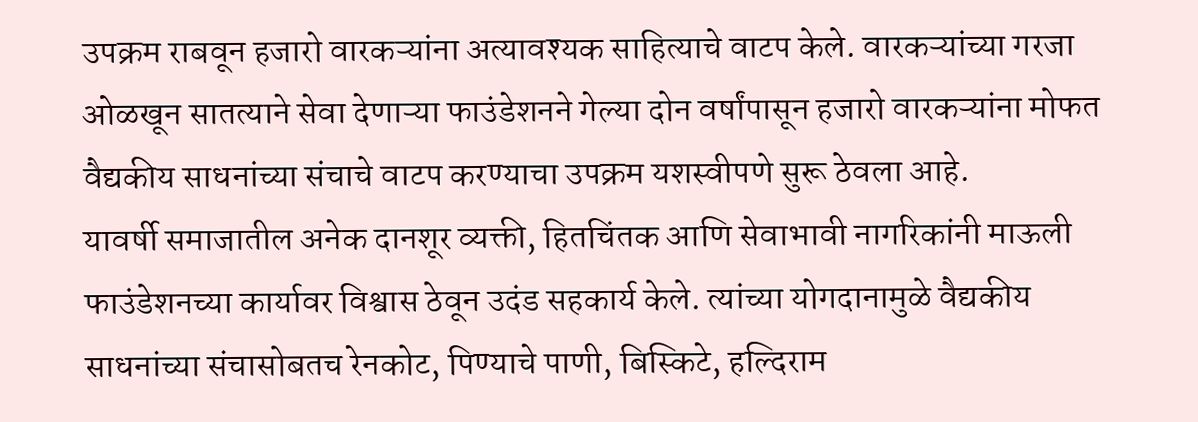उपक्रम राबवून हजारो वारकऱ्यांना अत्यावश्यक साहित्याचे वाटप केले. वारकऱ्यांच्या गरजा ओळखून सातत्याने सेवा देणाऱ्या फाउंडेशनने गेल्या दोन वर्षांपासून हजारो वारकऱ्यांना मोफत वैद्यकीय साधनांच्या संचाचे वाटप करण्याचा उपक्रम यशस्वीपणे सुरू ठेवला आहे.
यावर्षी समाजातील अनेक दानशूर व्यक्ती, हितचिंतक आणि सेवाभावी नागरिकांनी माऊली फाउंडेशनच्या कार्यावर विश्वास ठेवून उदंड सहकार्य केले. त्यांच्या योगदानामुळे वैद्यकीय साधनांच्या संचासोबतच रेनकोट, पिण्याचे पाणी, बिस्किटे, हल्दिराम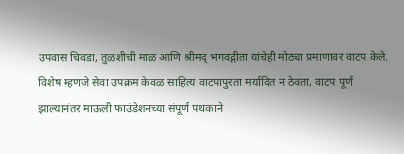उपवास चिवडा, तुळशीची माळ आणि श्रीमद् भगवद्गीता यांचेही मोठ्या प्रमाणावर वाटप केले.
विशेष म्हणजे सेवा उपक्रम केवळ साहित्य वाटपापुरता मर्यादित न ठेवता, वाटप पूर्ण झाल्यानंतर माऊली फाउंडेशनच्या संपूर्ण पथकाने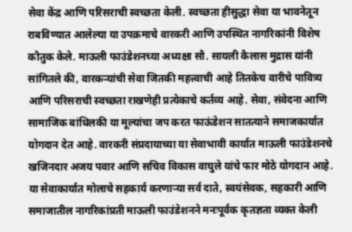सेवा केंद्र आणि परिसराची स्वच्छता केली. स्वच्छता हीसुद्धा सेवा या भावनेतून राबविण्यात आलेल्या या उपक्रमाचे वारकरी आणि उपस्थित नागरिकांनी विशेष कौतुक केले. माऊली फाउंडेशनच्या अध्यक्षा सौ. सायली कैलास मुद्रास यांनी सांगितले की, वारकऱ्यांची सेवा जितकी महत्त्वाची आहे तितकेच वारीचे पावित्र्य आणि परिसराची स्वच्छता राखणेही प्रत्येकाचे कर्तव्य आहे. सेवा, संवेदना आणि सामाजिक बांधिलकी या मूल्यांचा जप करत फाऊंडेशन सातत्याने समाजकार्यात योगदान देत आहे. वारकरी संप्रदायाच्या या सेवाभावी कार्यात माऊली फाउंडेशनचे खजिनदार अजय पवार आणि सचिव विकास वाघुले यांचे फार मोठे योगदान आहे. या सेवाकार्यात मोलाचे सहकार्य करणाऱ्या सर्व दाते, स्वयंसेवक, सहकारी आणि समाजातील नागरिकांप्रती माऊली फाउंडेशनने मनःपूर्वक कृतज्ञता व्यक्त केली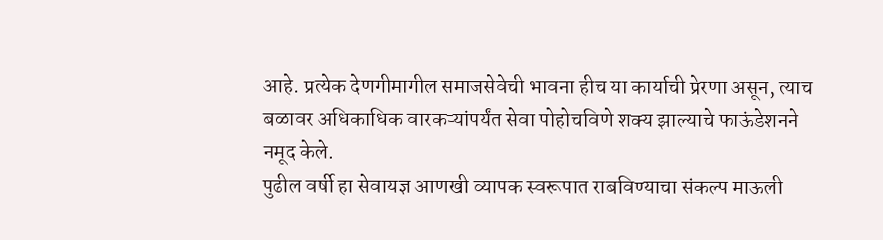आहे. प्रत्येक देणगीमागील समाजसेवेची भावना हीच या कार्याची प्रेरणा असून, त्याच बळावर अधिकाधिक वारकऱ्यांपर्यंत सेवा पोहोचविणे शक्य झाल्याचे फाऊंडेशनने नमूद केले.
पुढील वर्षी हा सेवायज्ञ आणखी व्यापक स्वरूपात राबविण्याचा संकल्प माऊली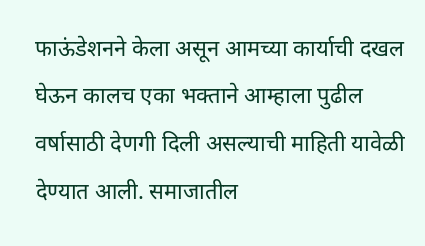फाऊंडेशनने केला असून आमच्या कार्याची दखल घेऊन कालच एका भक्ताने आम्हाला पुढील वर्षासाठी देणगी दिली असल्याची माहिती यावेळी देण्यात आली. समाजातील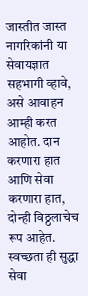जास्तीत जास्त नागरिकांनी या सेवायज्ञात सहभागी व्हावे, असे आवाहन आम्ही करत आहोत. दान करणारा हात आणि सेवा करणारा हात, दोन्ही विठ्ठलाचेच रूप आहेत. स्वच्छता ही सुद्धा सेवा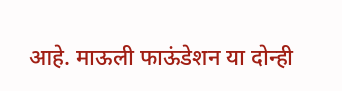आहे. माऊली फाऊंडेशन या दोन्ही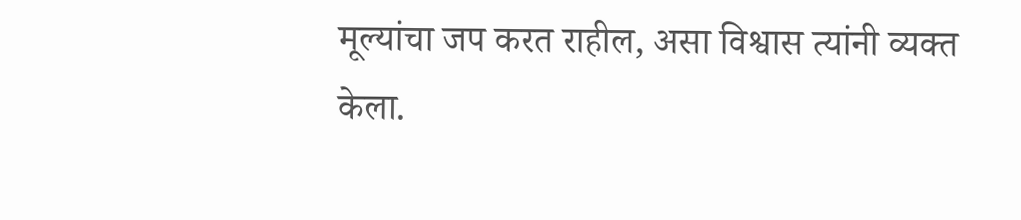मूल्यांचा जप करत राहील, असा विश्वास त्यांनी व्यक्त केला.